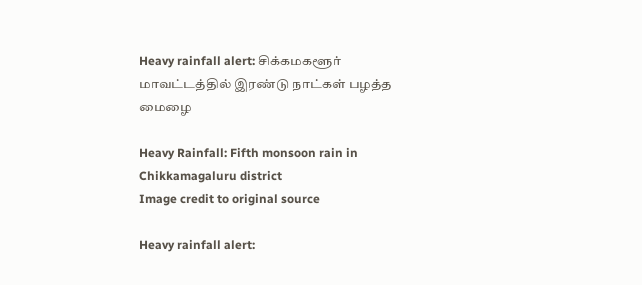Heavy rainfall alert: சிக்கமகளூர் மாவட்டத்தில் இரண்டு நாட்கள் பழத்த மைழை

Heavy Rainfall: Fifth monsoon rain in Chikkamagaluru district
Image credit to original source

Heavy rainfall alert: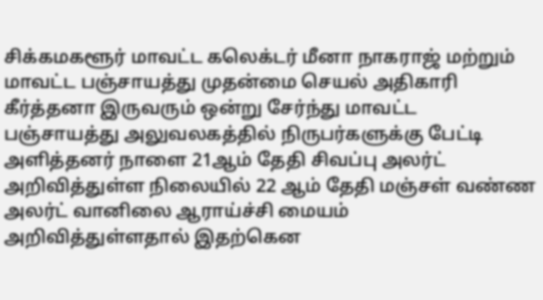சிக்கமகளூர் மாவட்ட கலெக்டர் மீனா நாகராஜ் மற்றும் மாவட்ட பஞ்சாயத்து முதன்மை செயல் அதிகாரி கீர்த்தனா இருவரும் ஒன்று சேர்ந்து மாவட்ட பஞ்சாயத்து அலுவலகத்தில் நிருபர்களுக்கு பேட்டி அளித்தனர் நாளை 21ஆம் தேதி சிவப்பு அலர்ட் அறிவித்துள்ள நிலையில் 22 ஆம் தேதி மஞ்சள் வண்ண அலர்ட் வானிலை ஆராய்ச்சி மையம் அறிவித்துள்ளதால் இதற்கென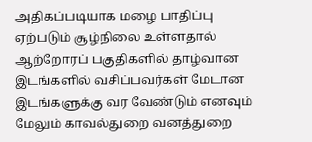அதிகப்படியாக மழை பாதிப்பு ஏற்படும் சூழ்நிலை உள்ளதால் ஆற்றோரப் பகுதிகளில் தாழ்வான இடங்களில் வசிப்பவர்கள் மேடான இடங்களுக்கு வர வேண்டும் எனவும் மேலும் காவல்துறை வனத்துறை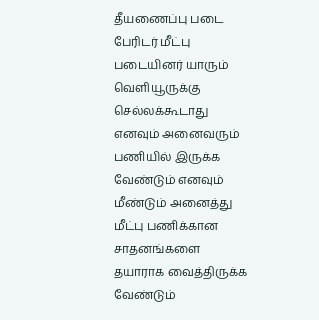தீயணைப்பு படை பேரிடர் மீட்பு படையினர் யாரும் வெளியூருக்கு செல்லக்கூடாது எனவும் அனைவரும் பணியில் இருக்க வேண்டும் எனவும் மீண்டும் அனைத்து மீட்பு பணிக்கான சாதனங்களை தயாராக வைத்திருக்க வேண்டும்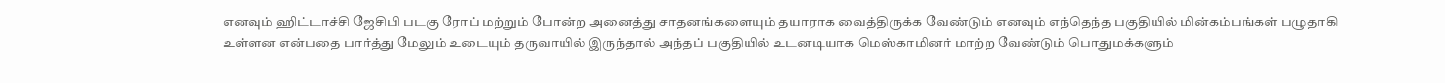எனவும் ஹிட்டாச்சி ஜேசிபி படகு ரோப் மற்றும் போன்ற அனைத்து சாதனங்களையும் தயாராக வைத்திருக்க வேண்டும் எனவும் எந்தெந்த பகுதியில் மின்கம்பங்கள் பழுதாகி உள்ளன என்பதை பார்த்து மேலும் உடையும் தருவாயில் இருந்தால் அந்தப் பகுதியில் உடனடியாக மெஸ்காமினர் மாற்ற வேண்டும் பொதுமக்களும்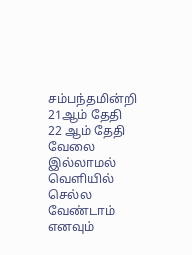சம்பந்தமின்றி 21ஆம் தேதி 22 ஆம் தேதி வேலை இல்லாமல் வெளியில் செல்ல வேண்டாம் எனவும்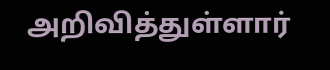அறிவித்துள்ளார்